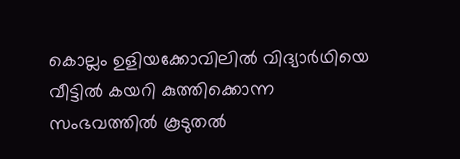കൊല്ലം ഉളിയക്കോവിലില്‍ വിദ്യാര്‍ഥിയെ വീട്ടില്‍ കയറി കുത്തിക്കൊന്ന സംഭവത്തില്‍ കൂടുതല്‍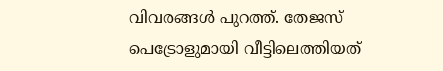വിവരങ്ങള്‍ പുറത്ത്. തേജസ് പെട്രോളുമായി വീട്ടിലെത്തിയത്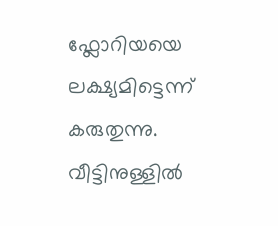ഫ്ലോറിയയെ ലക്ഷ്യമിട്ടെന്ന് കരുതുന്നു. വീട്ടിനുള്ളില്‍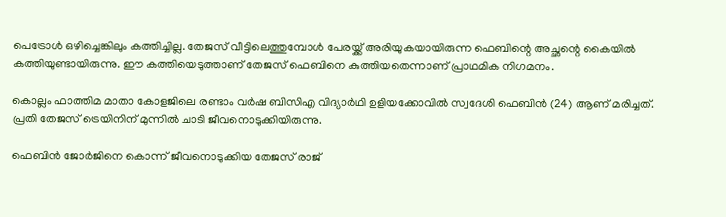പെട്രോള്‍ ഒഴിച്ചെങ്കിലും കത്തിച്ചില്ല. തേജസ് വീട്ടിലെത്തുമ്പോള്‍ പേരയ്ക്ക് അരിയുകയായിരുന്ന ഫെബിന്റെ അച്ഛന്റെ കൈയില്‍ കത്തിയുണ്ടായിരുന്നു. ഈ കത്തിയെടുത്താണ് തേജസ് ഫെബിനെ കുത്തിയതെന്നാണ് പ്രാഥമിക നിഗമനം.

കൊല്ലം ഫാത്തിമ മാതാ കോളജിലെ രണ്ടാം വര്‍ഷ ബിസിഎ വിദ്യാര്‍ഥി ഉളിയക്കോവില്‍ സ്വദേശി ഫെബിന്‍ (24) ആണ് മരിച്ചത്. പ്രതി തേജസ് ട്രെയിനിന് മുന്നില്‍ ചാടി ജീവനൊടുക്കിയിരുന്നു.

ഫെബിന്‍ ജോര്‍ജിനെ കൊന്ന് ജീവനൊടുക്കിയ തേജസ് രാജ്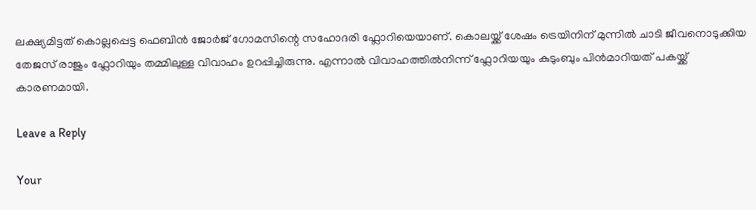ലക്ഷ്യമിട്ടത് കൊല്ലപ്പെട്ട ഫെബിന്‍ ജോര്‍ജ് ഗോമസിന്റെ സഹോദരി ഫ്ലോറിയെയാണ്. കൊലയ്ക്ക് ശേഷം ട്രെയിനിന് മുന്നില്‍ ചാടി ജീവനൊടുക്കിയ തേജസ് രാജും ഫ്ലോറിയും തമ്മിലുള്ള വിവാഹം ഉറപ്പിച്ചിരുന്നു. എന്നാല്‍ വിവാഹത്തില്‍നിന്ന് ഫ്ലോറിയയും കുടുംബും പിന്‍മാറിയത് പകയ്ക്ക് കാരണമായി.

Leave a Reply

Your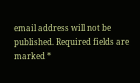email address will not be published. Required fields are marked *